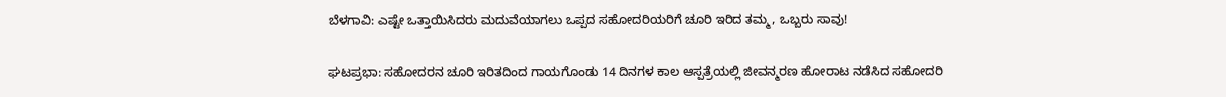ಬೆಳಗಾವಿ: ಎಷ್ಟೇ ಒತ್ತಾಯಿಸಿದರು ಮದುವೆಯಾಗಲು ಒಪ್ಪದ ಸಹೋದರಿಯರಿಗೆ ಚೂರಿ ಇರಿದ ತಮ್ಮ, ಒಬ್ಬರು ಸಾವು!

ಘಟಪ್ರಭಾ: ಸಹೋದರನ ಚೂರಿ ಇರಿತದಿಂದ ಗಾಯಗೊಂಡು 14 ದಿನಗಳ ಕಾಲ ಆಸ್ಪತ್ರೆಯಲ್ಲಿ ಜೀವನ್ಮರಣ ಹೋರಾಟ ನಡೆಸಿದ ಸಹೋದರಿ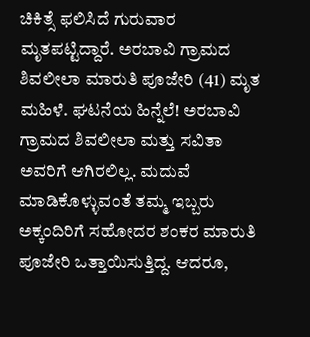ಚಿಕಿತ್ಸೆ ಫಲಿಸಿದೆ ಗುರುವಾರ ಮೃತಪಟ್ಟಿದ್ದಾರೆ. ಅರಬಾವಿ ಗ್ರಾಮದ ಶಿವಲೀಲಾ ಮಾರುತಿ ಪೂಜೇರಿ (41) ಮೃತ ಮಹಿಳೆ. ಘಟನೆಯ ಹಿನ್ನೆಲೆ! ಅರಬಾವಿ ಗ್ರಾಮದ ಶಿವಲೀಲಾ ಮತ್ತು ಸವಿತಾ ಅವರಿಗೆ ಆಗಿರಲಿಲ್ಲ. ಮದುವೆ ಮಾಡಿಕೊಳ್ಳುವಂತೆ ತಮ್ಮ ಇಬ್ಬರು ಅಕ್ಕಂದಿರಿಗೆ ಸಹೋದರ ಶಂಕರ ಮಾರುತಿ ಪೂಜೇರಿ ಒತ್ತಾಯಿಸುತ್ತಿದ್ದ. ಆದರೂ,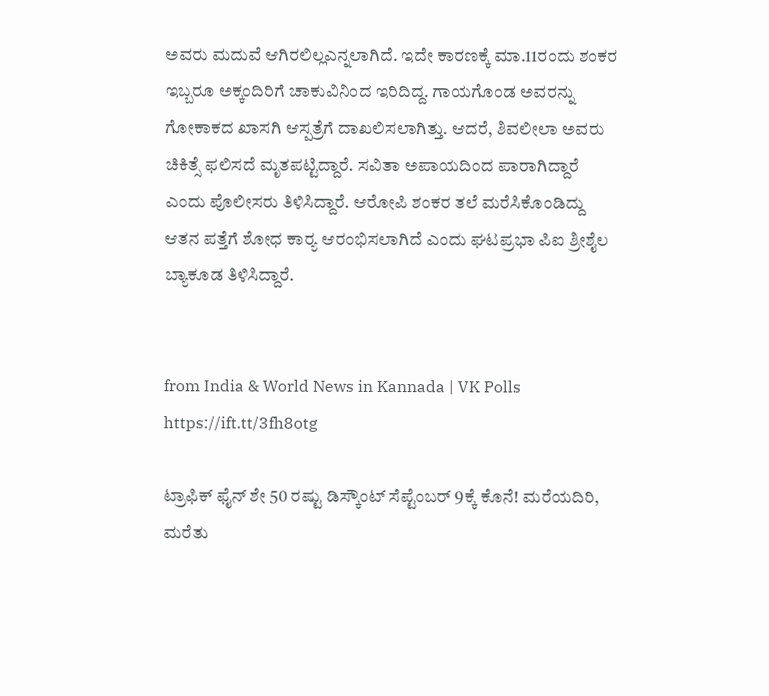ಅವರು ಮದುವೆ ಆಗಿರಲಿಲ್ಲಎನ್ನಲಾಗಿದೆ. ಇದೇ ಕಾರಣಕ್ಕೆ ಮಾ.11ರಂದು ಶಂಕರ ಇಬ್ಬರೂ ಅಕ್ಕಂದಿರಿಗೆ ಚಾಕುವಿನಿಂದ ಇರಿದಿದ್ದ. ಗಾಯಗೊಂಡ ಅವರನ್ನು ಗೋಕಾಕದ ಖಾಸಗಿ ಆಸ್ಪತ್ರೆಗೆ ದಾಖಲಿಸಲಾಗಿತ್ತು. ಆದರೆ, ಶಿವಲೀಲಾ ಅವರು ಚಿಕಿತ್ಸೆ ಫಲಿಸದೆ ಮೃತಪಟ್ಟಿದ್ದಾರೆ. ಸವಿತಾ ಅಪಾಯದಿಂದ ಪಾರಾಗಿದ್ದಾರೆ ಎಂದು ಪೊಲೀಸರು ತಿಳಿಸಿದ್ದಾರೆ. ಆರೋಪಿ ಶಂಕರ ತಲೆ ಮರೆಸಿಕೊಂಡಿದ್ದು ಆತನ ಪತ್ತೆಗೆ ಶೋಧ ಕಾರ‍್ಯ ಆರಂಭಿಸಲಾಗಿದೆ ಎಂದು ಘಟಪ್ರಭಾ ಪಿಐ ಶ್ರೀಶೈಲ ಬ್ಯಾಕೂಡ ತಿಳಿಸಿದ್ದಾರೆ.


from India & World News in Kannada | VK Polls https://ift.tt/3fh8otg

ಟ್ರಾಫಿಕ್‌ ಫೈನ್‌ ಶೇ 50 ರಷ್ಟು ಡಿಸ್ಕೌಂಟ್‌ ಸೆಪ್ಟೆಂಬರ್‌ 9ಕ್ಕೆ ಕೊನೆ! ಮರೆಯದಿರಿ, ಮರೆತು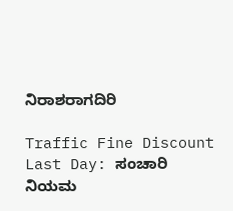ನಿರಾಶರಾಗದಿರಿ

Traffic Fine Discount Last Day: ಸಂಚಾರಿ ನಿಯಮ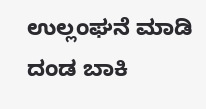ಉಲ್ಲಂಘನೆ ಮಾಡಿ ದಂಡ ಬಾಕಿ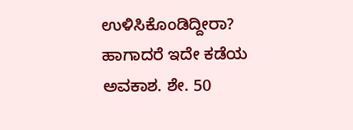ಉಳಿಸಿಕೊಂಡಿದ್ದೀರಾ? ಹಾಗಾದರೆ ಇದೇ ಕಡೆಯ ಅವಕಾಶ. ಶೇ. 50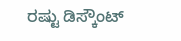ರಷ್ಟು ಡಿಸ್ಕೌಂಟ್‌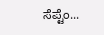ಸೆಪ್ಟೆಂ...